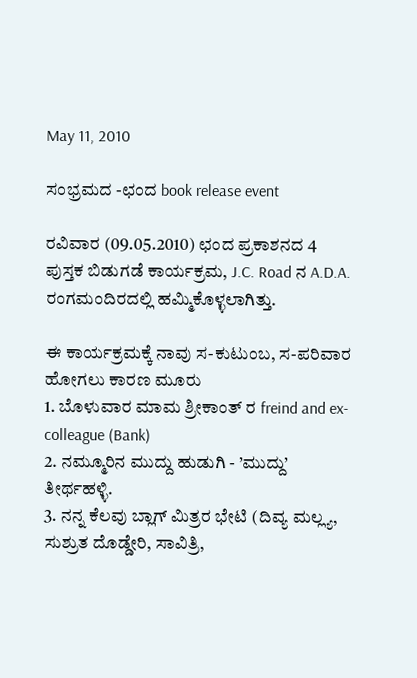May 11, 2010

ಸಂಭ್ರಮದ -ಛಂದ book release event

ರವಿವಾರ (09.05.2010) ಛಂದ ಪ್ರಕಾಶನದ 4 ಪುಸ್ತಕ ಬಿಡುಗಡೆ ಕಾರ್ಯಕ್ರಮ, J.C. Road ನ A.D.A. ರಂಗಮಂದಿರದಲ್ಲಿ ಹಮ್ಮಿಕೊಳ್ಳಲಾಗಿತ್ತು.

ಈ ಕಾರ್ಯಕ್ರಮಕ್ಕೆ ನಾವು ಸ-ಕುಟುಂಬ, ಸ-ಪರಿವಾರ ಹೋಗಲು ಕಾರಣ ಮೂರು
1. ಬೊಳುವಾರ ಮಾಮ ಶ್ರೀಕಾಂತ್ ರ freind and ex-colleague (Bank)
2. ನಮ್ಮೂರಿನ ಮುದ್ದು ಹುಡುಗಿ - ’ಮುದ್ದು’ ತೀರ್ಥಹಳ್ಳಿ.
3. ನನ್ನ ಕೆಲವು ಬ್ಲಾಗ್ ಮಿತ್ರರ ಭೇಟಿ (ದಿವ್ಯ ಮಲ್ಲ್ಯ, ಸುಶ್ರುತ ದೊಡ್ಡೇರಿ, ಸಾವಿತ್ರಿ,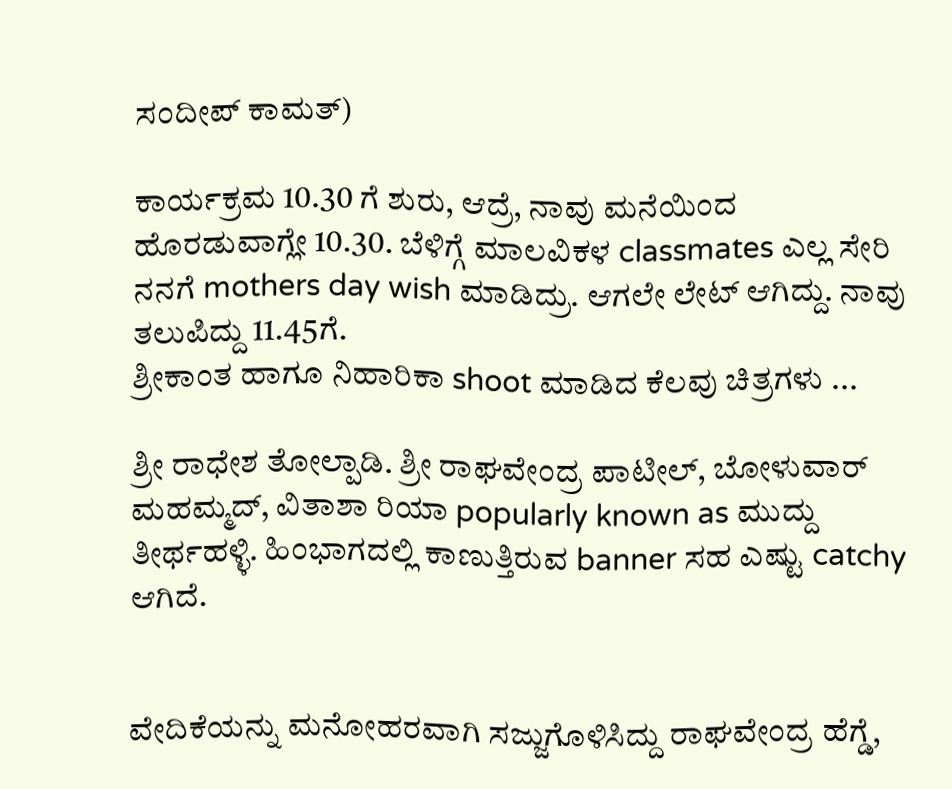ಸಂದೀಪ್ ಕಾಮತ್)

ಕಾರ್ಯಕ್ರಮ 10.30 ಗೆ ಶುರು, ಆದ್ರೆ, ನಾವು ಮನೆಯಿಂದ ಹೊರಡುವಾಗ್ಲೇ 10.30. ಬೆಳಿಗ್ಗೆ ಮಾಲವಿಕಳ classmates ಎಲ್ಲ ಸೇರಿ ನನಗೆ mothers day wish ಮಾಡಿದ್ರು. ಆಗಲೇ ಲೇಟ್ ಆಗಿದ್ದು. ನಾವು ತಲುಪಿದ್ದು 11.45ಗೆ.
ಶ್ರೀಕಾಂತ ಹಾಗೂ ನಿಹಾರಿಕಾ shoot ಮಾಡಿದ ಕೆಲವು ಚಿತ್ರಗಳು ...

ಶ್ರೀ ರಾಧೇಶ ತೋಲ್ಪಾಡಿ. ಶ್ರೀ ರಾಘವೇಂದ್ರ ಪಾಟೀಲ್, ಬೋಳುವಾರ್ ಮಹಮ್ಮದ್, ವಿತಾಶಾ ರಿಯಾ popularly known as ಮುದ್ದು ತೀರ್ಥಹಳ್ಳಿ. ಹಿಂಭಾಗದಲ್ಲಿ ಕಾಣುತ್ತಿರುವ banner ಸಹ ಎಷ್ಟು catchy ಆಗಿದೆ.


ವೇದಿಕೆಯನ್ನು ಮನೋಹರವಾಗಿ ಸಜ್ಜುಗೊಳಿಸಿದ್ದು ರಾಘವೇಂದ್ರ ಹೆಗ್ಡೆ,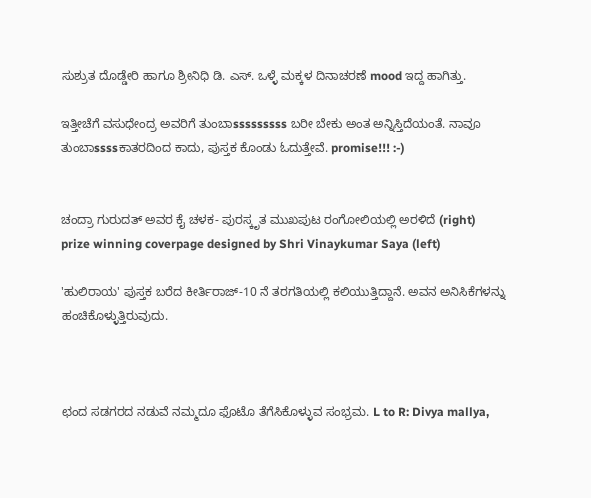ಸುಶ್ರುತ ದೊಡ್ಡೇರಿ ಹಾಗೂ ಶ್ರೀನಿಧಿ ಡಿ. ಎಸ್. ಒಳ್ಳೆ ಮಕ್ಕಳ ದಿನಾಚರಣೆ mood ಇದ್ದ ಹಾಗಿತ್ತು.

ಇತ್ತೀಚೆಗೆ ವಸುಧೇಂದ್ರ ಅವರಿಗೆ ತುಂಬಾsssssssss ಬರೀ ಬೇಕು ಅಂತ ಅನ್ನಿಸ್ತಿದೆಯಂತೆ. ನಾವೂ ತುಂಬಾssssಕಾತರದಿಂದ ಕಾದು, ಪುಸ್ತಕ ಕೊಂಡು ಓದುತ್ತೇವೆ. promise!!! :-)


ಚಂದ್ರಾ ಗುರುದತ್ ಅವರ ಕೈ ಚಳಕ- ಪುರಸ್ಕೃತ ಮುಖಪುಟ ರಂಗೋಲಿಯಲ್ಲಿ ಅರಳಿದೆ (right)
prize winning coverpage designed by Shri Vinaykumar Saya (left)

'ಹುಲಿರಾಯ' ಪುಸ್ತಕ ಬರೆದ ಕೀರ್ತಿರಾಜ್-10 ನೆ ತರಗತಿಯಲ್ಲಿ ಕಲಿಯುತ್ತಿದ್ದಾನೆ. ಅವನ ಅನಿಸಿಕೆಗಳನ್ನು ಹಂಚಿಕೊಳ್ಳುತ್ತಿರುವುದು.



ಛಂದ ಸಡಗರದ ನಡುವೆ ನಮ್ಮದೂ ಫೊಟೊ ತೆಗೆಸಿಕೊಳ್ಳುವ ಸಂಭ್ರಮ. L to R: Divya mallya,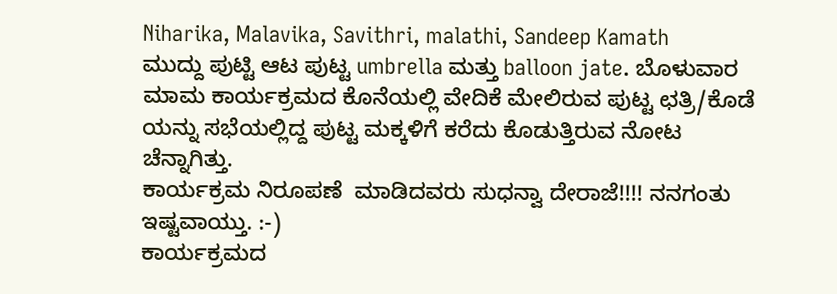Niharika, Malavika, Savithri, malathi, Sandeep Kamath
ಮುದ್ದು ಪುಟ್ಟಿ ಆಟ ಪುಟ್ಟ umbrella ಮತ್ತು balloon jate. ಬೊಳುವಾರ ಮಾಮ ಕಾರ್ಯಕ್ರಮದ ಕೊನೆಯಲ್ಲಿ ವೇದಿಕೆ ಮೇಲಿರುವ ಪುಟ್ಟ ಛತ್ರಿ/ಕೊಡೆ ಯನ್ನು ಸಭೆಯಲ್ಲಿದ್ದ ಪುಟ್ಟ ಮಕ್ಕಳಿಗೆ ಕರೆದು ಕೊಡುತ್ತಿರುವ ನೋಟ ಚೆನ್ನಾಗಿತ್ತು.
ಕಾರ್ಯಕ್ರಮ ನಿರೂಪಣೆ  ಮಾಡಿದವರು ಸುಧನ್ವಾ ದೇರಾಜೆ!!!! ನನಗಂತು ಇಷ್ಟವಾಯ್ತು. :-)
ಕಾರ್ಯಕ್ರಮದ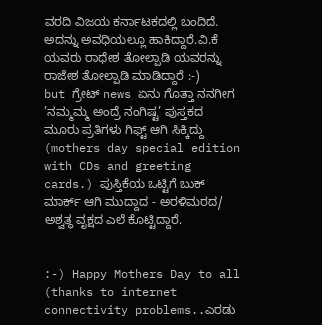ವರದಿ ವಿಜಯ ಕರ್ನಾಟಕದಲ್ಲಿ ಬಂದಿದೆ. ಅದನ್ನು ಅವಧಿಯಲ್ಲೂ ಹಾಕಿದ್ದಾರೆ.ವಿ.ಕೆ ಯವರು ರಾಧೇಶ ತೋಲ್ಪಾಡಿ ಯವರನ್ನು ರಾಜೇಶ ತೋಲ್ಪಾಡಿ ಮಾಡಿದ್ದಾರೆ :-)
but ಗ್ರೇಟ್ news ಏನು ಗೊತ್ತಾ ನನಗೀಗ  ’ನಮ್ಮಮ್ಮ ಅಂದ್ರೆ ನಂಗಿಷ್ಟ’ ಪುಸ್ತಕದ ಮೂರು ಪ್ರತಿಗಳು ಗಿಫ್ಟ್ ಆಗಿ ಸಿಕ್ಕಿದ್ದು (mothers day special edition with CDs and greeting cards.) ಪುಸ್ತಿಕೆಯ ಒಟ್ಟಿಗೆ ಬುಕ್ ಮಾರ್ಕ್ ಆಗಿ ಮುದ್ದಾದ - ಅರಳಿಮರದ/ ಅಶ್ವತ್ಥ ವೃಕ್ಷದ ಎಲೆ ಕೊಟ್ಟಿದ್ದಾರೆ.


:-) Happy Mothers Day to all (thanks to internet connectivity problems..ಎರಡು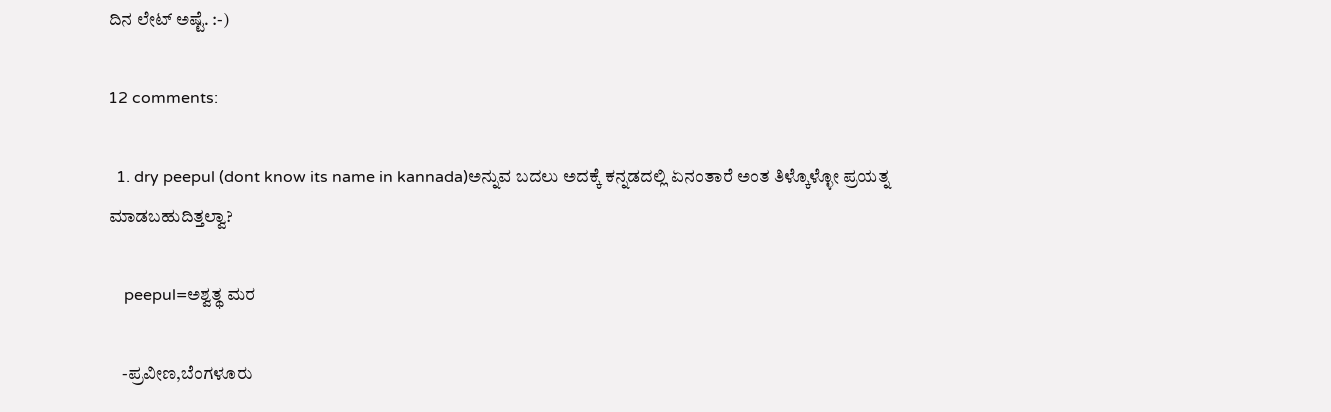ದಿನ ಲೇಟ್ ಅಷ್ಟೆ. :-)

12 comments:

  1. dry peepul (dont know its name in kannada)ಅನ್ನುವ ಬದಲು ಅದಕ್ಕೆ ಕನ್ನಡದಲ್ಲಿ ಏನಂತಾರೆ ಅಂತ ತಿಳ್ಕೊಳ್ಳೋ ಪ್ರಯತ್ನ ಮಾಡಬಹುದಿತ್ತಲ್ವಾ?

    peepul=ಅಶ್ವತ್ಥ ಮರ

    -ಪ್ರವೀಣ,ಬೆಂಗಳೂರು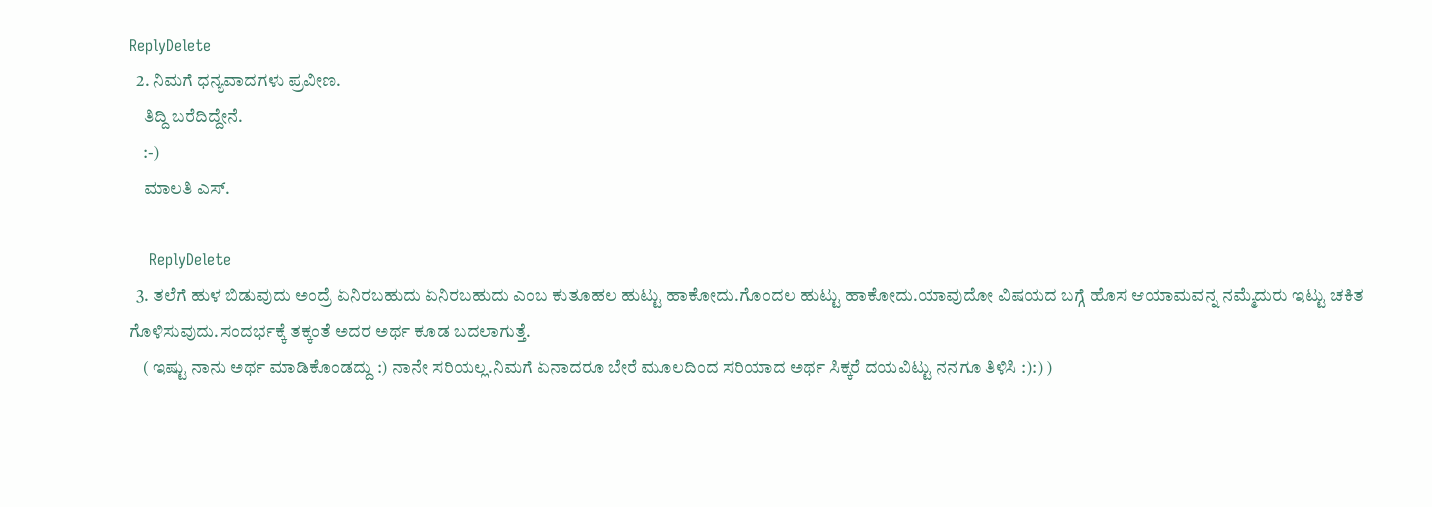ReplyDelete
  2. ನಿಮಗೆ ಧನ್ಯವಾದಗಳು ಪ್ರವೀಣ.
    ತಿದ್ದಿ ಬರೆದಿದ್ದೇನೆ.
    :-)
    ಮಾಲತಿ ಎಸ್.

    ReplyDelete
  3. ತಲೆಗೆ ಹುಳ ಬಿಡುವುದು ಅಂದ್ರೆ ಏನಿರಬಹುದು ಏನಿರಬಹುದು ಎಂಬ ಕುತೂಹಲ ಹುಟ್ಟು ಹಾಕೋದು.ಗೊಂದಲ ಹುಟ್ಟು ಹಾಕೋದು.ಯಾವುದೋ ವಿಷಯದ ಬಗ್ಗೆ ಹೊಸ ಆಯಾಮವನ್ನ ನಮ್ಮೆದುರು ಇಟ್ಟು ಚಕಿತ ಗೊಳಿಸುವುದು.ಸಂದರ್ಭಕ್ಕೆ ತಕ್ಕಂತೆ ಅದರ ಅರ್ಥ ಕೂಡ ಬದಲಾಗುತ್ತೆ.
    ( ಇಷ್ಟು ನಾನು ಅರ್ಥ ಮಾಡಿಕೊಂಡದ್ದು :) ನಾನೇ ಸರಿಯಲ್ಲ.ನಿಮಗೆ ಏನಾದರೂ ಬೇರೆ ಮೂಲದಿಂದ ಸರಿಯಾದ ಅರ್ಥ ಸಿಕ್ಕರೆ ದಯವಿಟ್ಟು ನನಗೂ ತಿಳಿಸಿ :):) )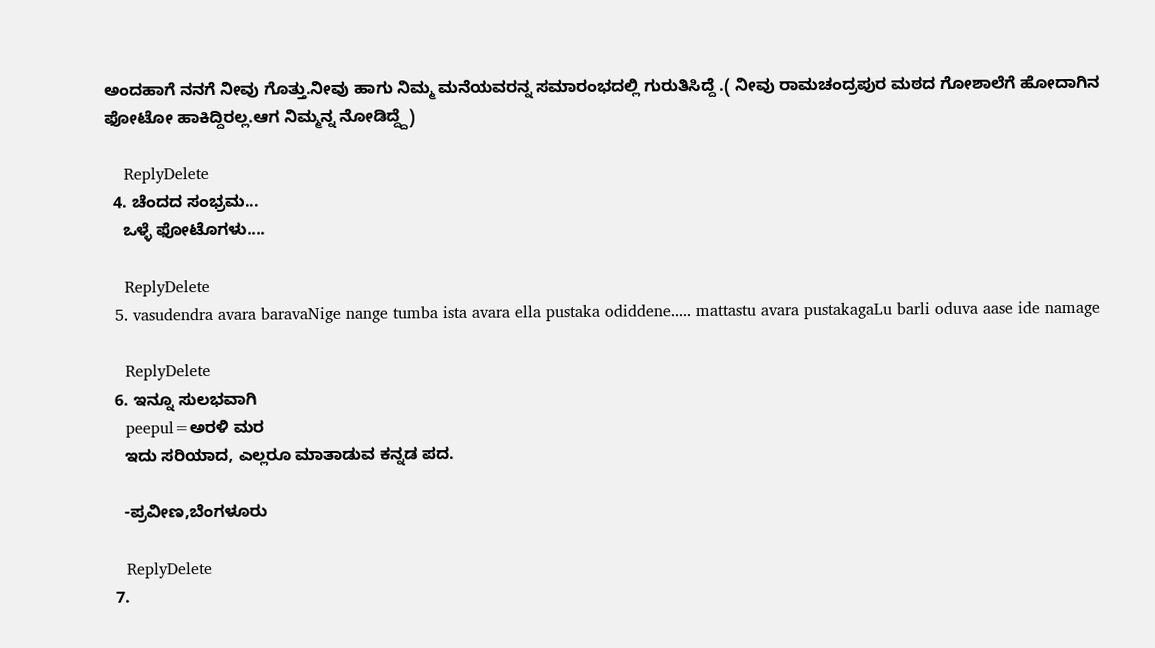ಅಂದಹಾಗೆ ನನಗೆ ನೀವು ಗೊತ್ತು.ನೀವು ಹಾಗು ನಿಮ್ಮ ಮನೆಯವರನ್ನ ಸಮಾರಂಭದಲ್ಲಿ ಗುರುತಿಸಿದ್ದೆ .( ನೀವು ರಾಮಚಂದ್ರಪುರ ಮಠದ ಗೋಶಾಲೆಗೆ ಹೋದಾಗಿನ ಫೋಟೋ ಹಾಕಿದ್ದಿರಲ್ಲ.ಆಗ ನಿಮ್ಮನ್ನ ನೋಡಿದ್ದ್ದೆ)

    ReplyDelete
  4. ಚೆಂದದ ಸಂಭ್ರಮ...
    ಒಳ್ಳೆ ಫೋಟೊಗಳು....

    ReplyDelete
  5. vasudendra avara baravaNige nange tumba ista avara ella pustaka odiddene..... mattastu avara pustakagaLu barli oduva aase ide namage

    ReplyDelete
  6. ಇನ್ನೂ ಸುಲಭವಾಗಿ
    peepul=ಅರಳಿ ಮರ
    ಇದು ಸರಿಯಾದ, ಎಲ್ಲರೂ ಮಾತಾಡುವ ಕನ್ನಡ ಪದ.

    -ಪ್ರವೀಣ,ಬೆಂಗಳೂರು

    ReplyDelete
  7.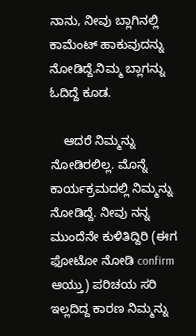ನಾನು, ನೀವು ಬ್ಲಾಗಿನಲ್ಲಿ ಕಾಮೆಂಟ್ ಹಾಕುವುದನ್ನು ನೋಡಿದ್ದೆ.ನಿಮ್ಮ ಬ್ಲಾಗನ್ನು ಓದಿದ್ದೆ ಕೂಡ.

    ಆದರೆ ನಿಮ್ಮನ್ನು ನೋಡಿರಲಿಲ್ಲ. ಮೊನ್ನೆ ಕಾರ್ಯಕ್ರಮದಲ್ಲಿ ನಿಮ್ಮನ್ನು ನೋಡಿದ್ದೆ. ನೀವು ನನ್ನ ಮುಂದೆನೇ ಕುಳಿತಿದ್ದಿರಿ (ಈಗ ಫೋಟೋ ನೋಡಿ confirm ಆಯ್ತು) ಪರಿಚಯ ಸರಿ ಇಲ್ಲದಿದ್ದ ಕಾರಣ ನಿಮ್ಮನ್ನು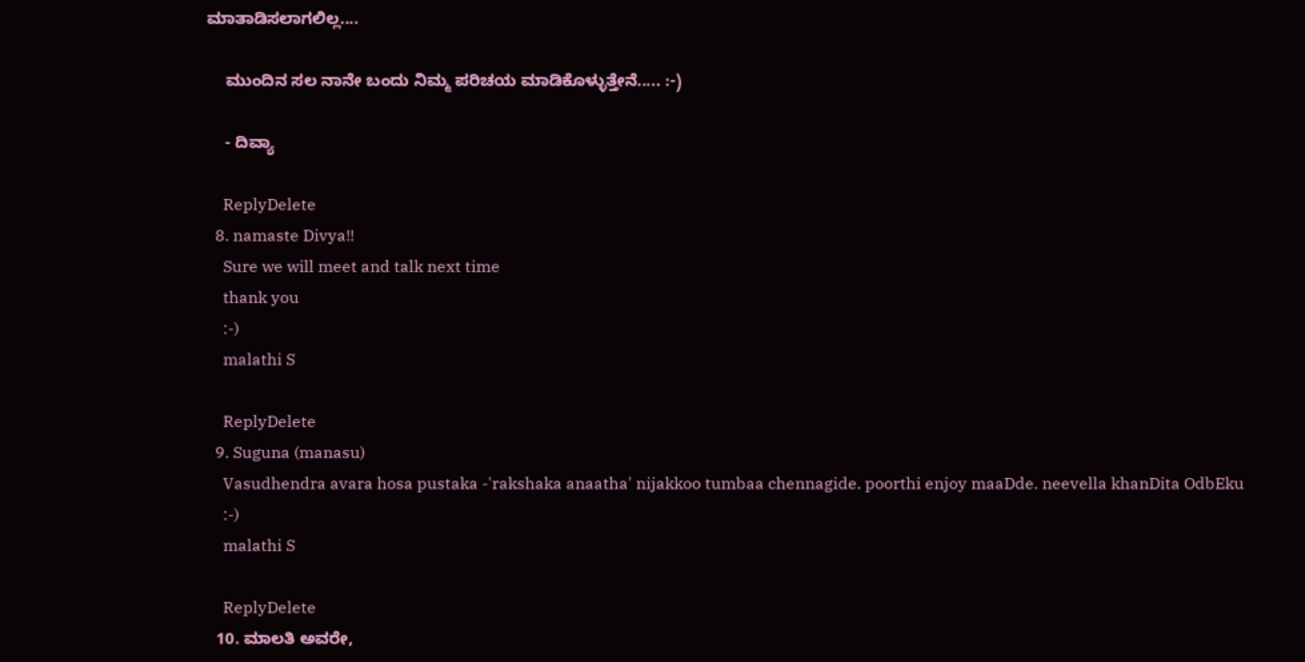ಮಾತಾಡಿಸಲಾಗಲಿಲ್ಲ....

    ಮುಂದಿನ ಸಲ ನಾನೇ ಬಂದು ನಿಮ್ಮ ಪರಿಚಯ ಮಾಡಿಕೊಳ್ಳುತ್ತೇನೆ..... :-)

    - ದಿವ್ಯಾ

    ReplyDelete
  8. namaste Divya!!
    Sure we will meet and talk next time
    thank you
    :-)
    malathi S

    ReplyDelete
  9. Suguna (manasu)
    Vasudhendra avara hosa pustaka -'rakshaka anaatha' nijakkoo tumbaa chennagide. poorthi enjoy maaDde. neevella khanDita OdbEku
    :-)
    malathi S

    ReplyDelete
  10. ಮಾಲತಿ ಅವರೇ,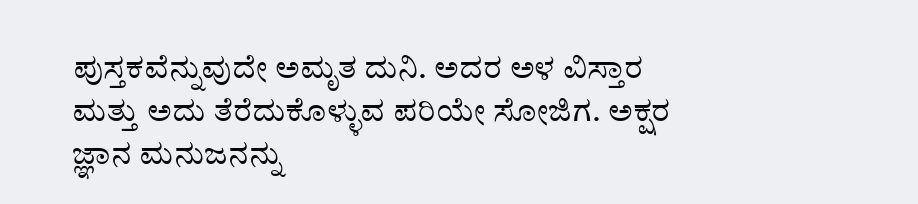ಪುಸ್ತಕವೆನ್ನುವುದೇ ಅಮೃತ ದುನಿ. ಅದರ ಅಳ ವಿಸ್ತಾರ ಮತ್ತು ಅದು ತೆರೆದುಕೊಳ್ಳುವ ಪರಿಯೇ ಸೋಜಿಗ. ಅಕ್ಷರ ಜ್ಞಾನ ಮನುಜನನ್ನು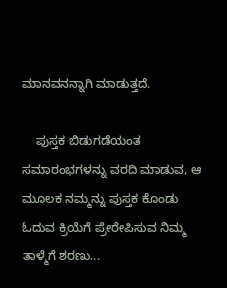ಮಾನವನನ್ನಾಗಿ ಮಾಡುತ್ತದೆ.

    ಪುಸ್ತಕ ಬಿಡುಗಡೆಯಂತ ಸಮಾರಂಭಗಳನ್ನು ವರದಿ ಮಾಡುವ, ಆ ಮೂಲಕ ನಮ್ಮನ್ನು ಪುಸ್ತಕ ಕೊಂಡು ಓದುವ ಕ್ರಿಯೆಗೆ ಪ್ರೇರೇಪಿಸುವ ನಿಮ್ಮ ತಾಳ್ಮೆಗೆ ಶರಣು...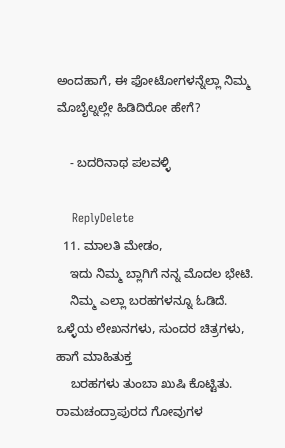ಅಂದಹಾಗೆ, ಈ ಫೋಟೋಗಳನ್ನೆಲ್ಲಾ ನಿಮ್ಮ ಮೊಬೈಲ್ನಲ್ಲೇ ಹಿಡಿದಿರೋ ಹೇಗೆ?

    - ಬದರಿನಾಥ ಪಲವಳ್ಳಿ

    ReplyDelete
  11. ಮಾಲತಿ ಮೇಡಂ,
    ಇದು ನಿಮ್ಮ ಬ್ಲಾಗಿಗೆ ನನ್ನ ಮೊದಲ ಭೇಟಿ.
    ನಿಮ್ಮ ಎಲ್ಲಾ ಬರಹಗಳನ್ನೂ ಓಡಿದೆ. ಒಳ್ಳೆಯ ಲೇಖನಗಳು, ಸುಂದರ ಚಿತ್ರಗಳು, ಹಾಗೆ ಮಾಹಿತುಕ್ತ
    ಬರಹಗಳು ತುಂಬಾ ಖುಷಿ ಕೊಟ್ಟಿತು. ರಾಮಚಂದ್ರಾಪುರದ ಗೋವುಗಳ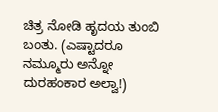ಚಿತ್ರ ನೋಡಿ ಹೃದಯ ತುಂಬಿ ಬಂತು. (ಎಷ್ಟಾದರೂ ನಮ್ಮೂರು ಅನ್ನೋ ದುರಹಂಕಾರ ಅಲ್ವಾ!)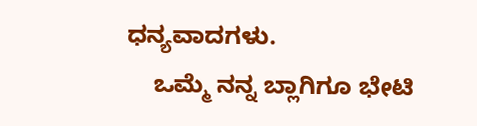ಧನ್ಯವಾದಗಳು.
    ಒಮ್ಮೆ ನನ್ನ ಬ್ಲಾಗಿಗೂ ಭೇಟಿ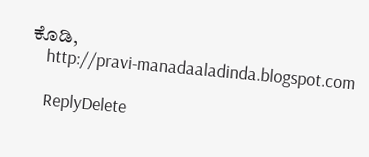ಕೊಡಿ,
    http://pravi-manadaaladinda.blogspot.com

    ReplyDelete